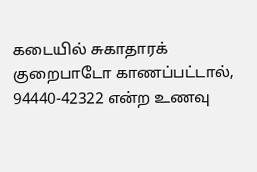கடையில் சுகாதாரக் குறைபாடோ காணப்பட்டால், 94440-42322 என்ற உணவு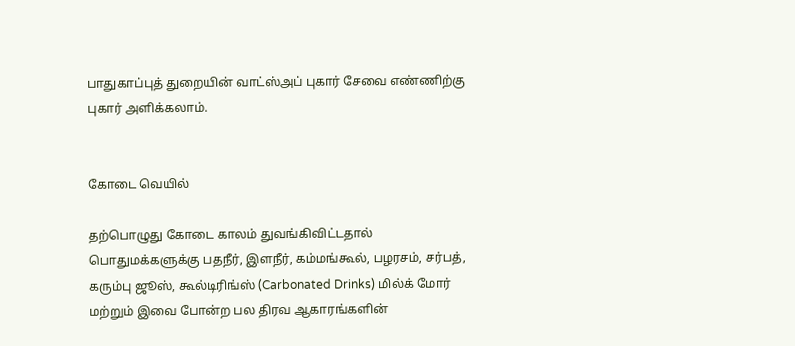பாதுகாப்புத் துறையின் வாட்ஸ்அப் புகார் சேவை எண்ணிற்கு புகார் அளிக்கலாம்.


கோடை வெயில்

தற்பொழுது கோடை காலம் துவங்கிவிட்டதால் பொதுமக்களுக்கு பதநீர், இளநீர், கம்மங்கூல், பழரசம், சர்பத், கரும்பு ஜூஸ், கூல்டிரிங்ஸ் (Carbonated Drinks) மில்க் மோர் மற்றும் இவை போன்ற பல திரவ ஆகாரங்களின்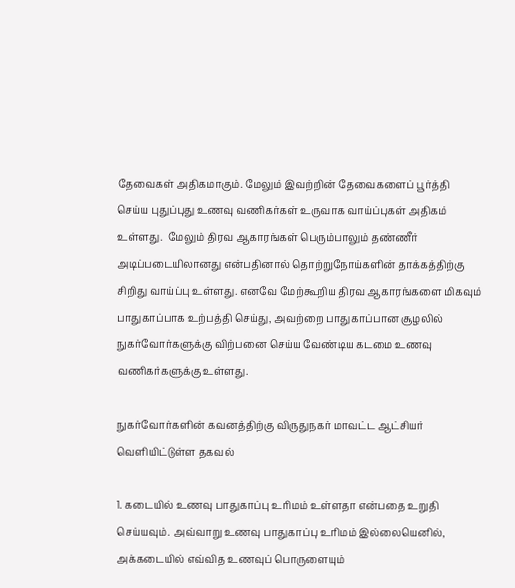தேவைகள் அதிகமாகும். மேலும் இவற்றின் தேவைகளைப் பூர்த்தி செய்ய புதுப்புது உணவு வணிகர்கள் உருவாக வாய்ப்புகள் அதிகம் உள்ளது.  மேலும் திரவ ஆகாரங்கள் பெரும்பாலும் தண்ணீர் அடிப்படையிலானது என்பதினால் தொற்றுநோய்களின் தாக்கத்திற்கு சிறிது வாய்ப்பு உள்ளது. எனவே மேற்கூறிய திரவ ஆகாரங்களை மிகவும் பாதுகாப்பாக உற்பத்தி செய்து, அவற்றை பாதுகாப்பான சூழலில் நுகர்வோர்களுக்கு விற்பனை செய்ய வேண்டிய கடமை உணவு வணிகர்களுக்கு உள்ளது.

நுகர்வோர்களின் கவனத்திற்கு விருதுநகர் மாவட்ட ஆட்சியர் வெளியிட்டுள்ள தகவல்

1. கடையில் உணவு பாதுகாப்பு உரிமம் உள்ளதா என்பதை உறுதி செய்யவும். அவ்வாறு உணவு பாதுகாப்பு உரிமம் இல்லையெனில், அக்கடையில் எவ்வித உணவுப் பொருளையும்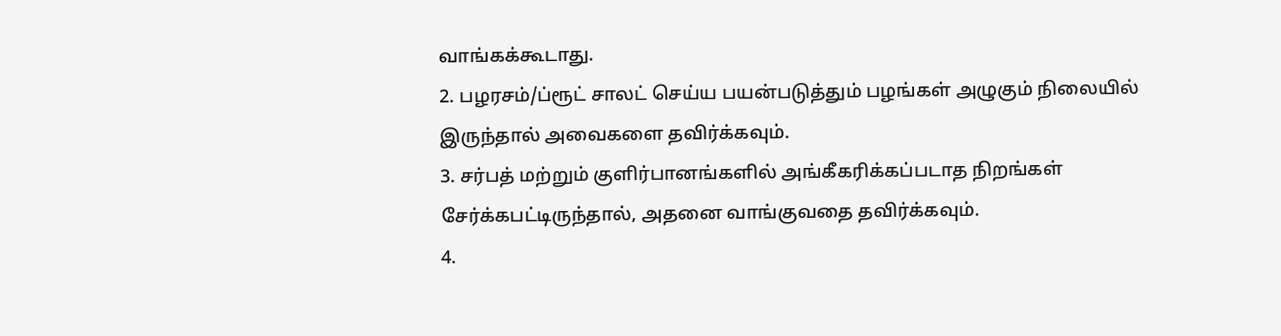வாங்கக்கூடாது.
2. பழரசம்/ப்ரூட் சாலட் செய்ய பயன்படுத்தும் பழங்கள் அழுகும் நிலையில் இருந்தால் அவைகளை தவிர்க்கவும்.
3. சர்பத் மற்றும் குளிர்பானங்களில் அங்கீகரிக்கப்படாத நிறங்கள் சேர்க்கபட்டிருந்தால், அதனை வாங்குவதை தவிர்க்கவும்.
4.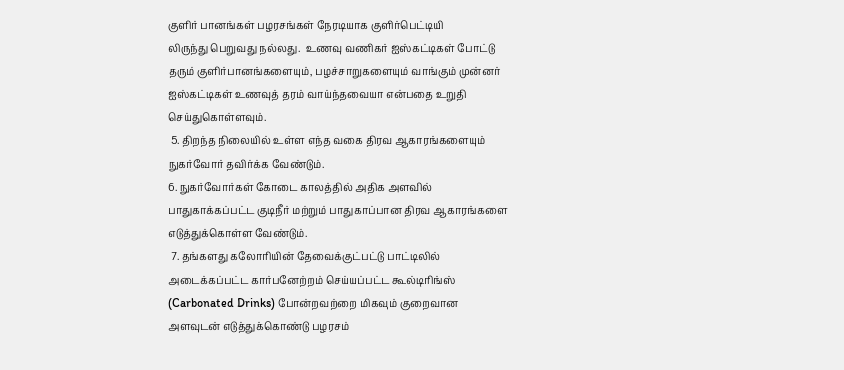குளிர் பானங்கள் பழரசங்கள் நேரடியாக குளிர்பெட்டியி
லிருந்து பெறுவது நல்லது.  உணவு வணிகர் ஐஸ்கட்டிகள் போட்டு தரும் குளிர்பானங்களையும், பழச்சாறுகளையும் வாங்கும் முன்னர் ஐஸ்கட்டிகள் உணவுத் தரம் வாய்ந்தவையா என்பதை உறுதி செய்துகொள்ளவும்.
 5. திறந்த நிலையில் உள்ள எந்த வகை திரவ ஆகாரங்களையும் நுகர்வோர் தவிர்க்க வேண்டும்.
6. நுகர்வோர்கள் கோடை காலத்தில் அதிக அளவில் பாதுகாக்கப்பட்ட குடிநீர் மற்றும் பாதுகாப்பான திரவ ஆகாரங்களை எடுத்துக்கொள்ள வேண்டும்.
 7. தங்களது கலோரியின் தேவைக்குட்பட்டு பாட்டிலில் அடைக்கப்பட்ட கார்பனேற்றம் செய்யப்பட்ட கூல்டிரிங்ஸ் (Carbonated Drinks) போன்றவற்றை மிகவும் குறைவான அளவுடன் எடுத்துக்கொண்டு பழரசம்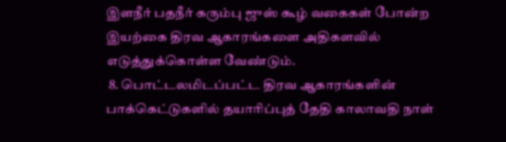இளநீர் பதநீர் கரும்பு ஜுஸ் கூழ் வகைகள் போன்ற இயற்கை திரவ ஆகாரங்களை அதிகளவில் எடுத்துக்கொள்ள வேண்டும்.
 8. பொட்டலமிடப்பட்ட திரவ ஆகாரங்களின் பாக்கெட்டுகளில் தயாரிப்புத் தேதி காலாவதி நாள்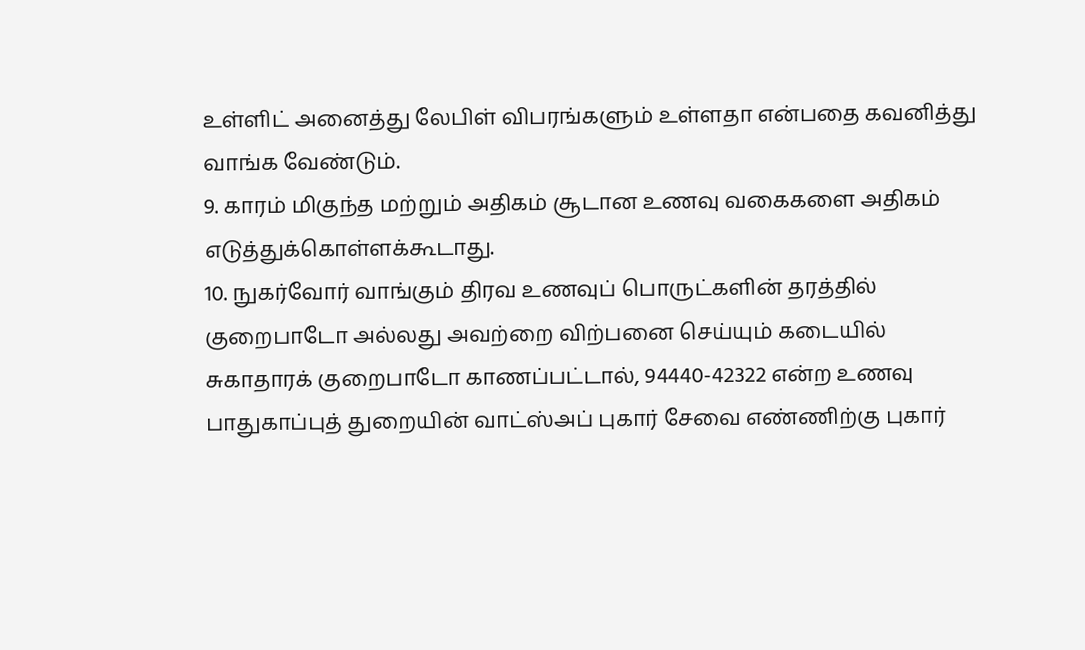உள்ளிட் அனைத்து லேபிள் விபரங்களும் உள்ளதா என்பதை கவனித்து வாங்க வேண்டும்.
9. காரம் மிகுந்த மற்றும் அதிகம் சூடான உணவு வகைகளை அதிகம் எடுத்துக்கொள்ளக்கூடாது.
10. நுகர்வோர் வாங்கும் திரவ உணவுப் பொருட்களின் தரத்தில் குறைபாடோ அல்லது அவற்றை விற்பனை செய்யும் கடையில் சுகாதாரக் குறைபாடோ காணப்பட்டால், 94440-42322 என்ற உணவு பாதுகாப்புத் துறையின் வாட்ஸ்அப் புகார் சேவை எண்ணிற்கு புகார்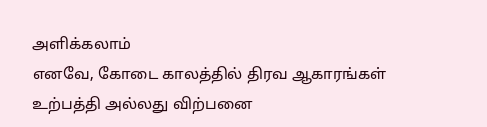அளிக்கலாம்
எனவே, கோடை காலத்தில் திரவ ஆகாரங்கள் உற்பத்தி அல்லது விற்பனை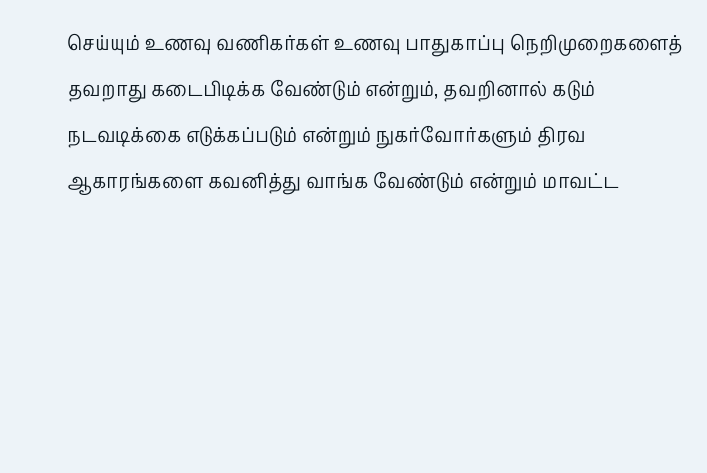செய்யும் உணவு வணிகர்கள் உணவு பாதுகாப்பு நெறிமுறைகளைத் தவறாது கடைபிடிக்க வேண்டும் என்றும், தவறினால் கடும் நடவடிக்கை எடுக்கப்படும் என்றும் நுகர்வோர்களும் திரவ ஆகாரங்களை கவனித்து வாங்க வேண்டும் என்றும் மாவட்ட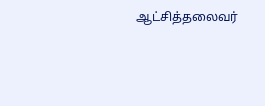ஆட்சித்தலைவர்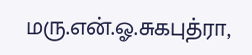மரு.என்.ஓ.சுகபுத்ரா,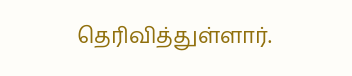தெரிவித்துள்ளார்.